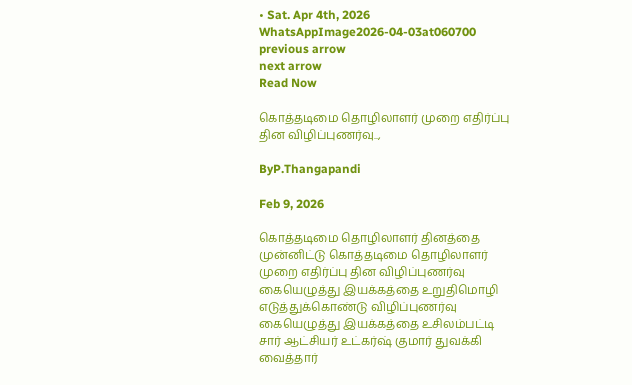• Sat. Apr 4th, 2026
WhatsAppImage2026-04-03at060700
previous arrow
next arrow
Read Now

கொத்தடிமை தொழிலாளர் முறை எதிர்ப்பு தின விழிப்புணர்வு..,

ByP.Thangapandi

Feb 9, 2026

கொத்தடிமை தொழிலாளர் தினத்தை முன்னிட்டு கொத்தடிமை தொழிலாளர் முறை எதிர்ப்பு தின விழிப்புணர்வு கையெழுத்து இயக்கத்தை உறுதிமொழி எடுத்துக்கொண்டு விழிப்புணர்வு கையெழுத்து இயக்கத்தை உசிலம்பட்டி சார் ஆட்சியர் உட்கர்ஷ் குமார் துவக்கி வைத்தார்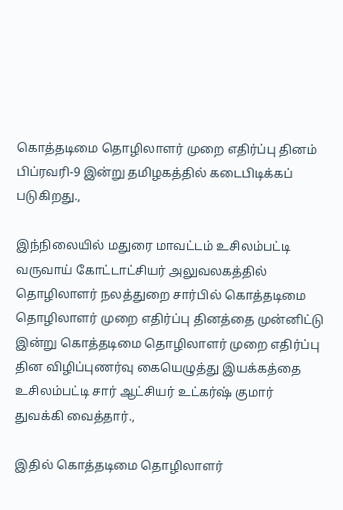கொத்தடிமை தொழிலாளர் முறை எதிர்ப்பு தினம் பிப்ரவரி-9 இன்று தமிழகத்தில் கடைபிடிக்கப் படுகிறது.,

இந்நிலையில் மதுரை மாவட்டம் உசிலம்பட்டி வருவாய் கோட்டாட்சியர் அலுவலகத்தில் தொழிலாளர் நலத்துறை சார்பில் கொத்தடிமை தொழிலாளர் முறை எதிர்ப்பு தினத்தை முன்னிட்டு இன்று கொத்தடிமை தொழிலாளர் முறை எதிர்ப்பு தின விழிப்புணர்வு கையெழுத்து இயக்கத்தை உசிலம்பட்டி சார் ஆட்சியர் உட்கர்ஷ் குமார் துவக்கி வைத்தார்.,

இதில் கொத்தடிமை தொழிலாளர்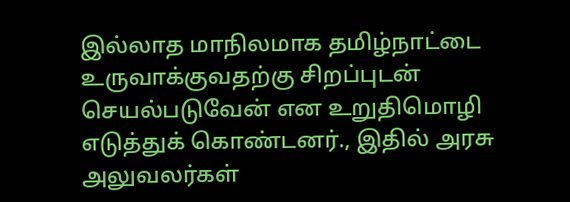இல்லாத மாநிலமாக தமிழ்நாட்டை உருவாக்குவதற்கு சிறப்புடன் செயல்படுவேன் என உறுதிமொழி எடுத்துக் கொண்டனர்., இதில் அரசு அலுவலர்கள்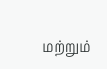மற்றும்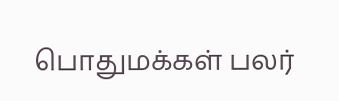பொதுமக்கள் பலர்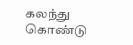கலந்து கொண்டு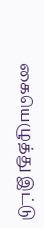கையெழுத்து இட்டு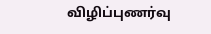விழிப்புணர்வு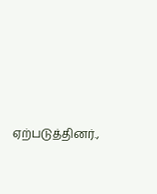ஏற்படுத்தினர்.,